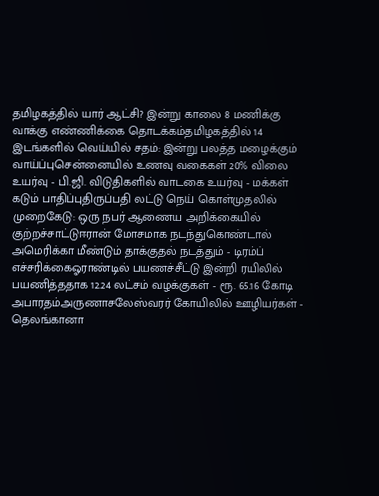தமிழகத்தில் யார் ஆட்சி? இன்று காலை 8 மணிக்கு வாக்கு எண்ணிக்கை தொடக்கம்தமிழகத்தில் 14 இடங்களில் வெய்யில் சதம்: இன்று பலத்த மழைக்கும் வாய்ப்புசென்னையில் உணவு வகைகள் 20% விலை உயர்வு - பி.ஜி. விடுதிகளில் வாடகை உயர்வு - மக்கள் கடும் பாதிப்புதிருப்பதி லட்டு நெய் கொள்முதலில் முறைகேடு: ஒரு நபர் ஆணைய அறிக்கையில் குற்றச்சாட்டுஈரான் மோசமாக நடந்துகொண்டால் அமெரிக்கா மீண்டும் தாக்குதல் நடத்தும் - டிரம்ப் எச்சரிக்கைஓராண்டில் பயணச்சீட்டு இன்றி ரயிலில் பயணித்ததாக 12.24 லட்சம் வழக்குகள் - ரூ. 65.16 கோடி அபாரதம்அருணாசலேஸ்வரர் கோயிலில் ஊழியர்கள் - தெலங்கானா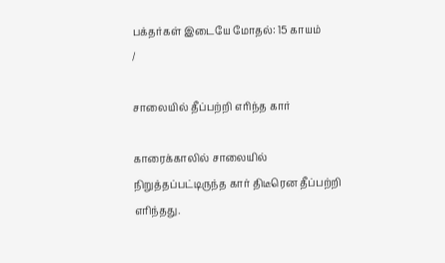பக்தர்கள் இடையே மோதல்: 15 காயம்
/

சாலையில் தீப்பற்றி எரிந்த கார்

காரைக்காலில் சாலையில் நிறுத்தப்பட்டிருந்த கார் திடீரென தீப்பற்றி எரிந்தது.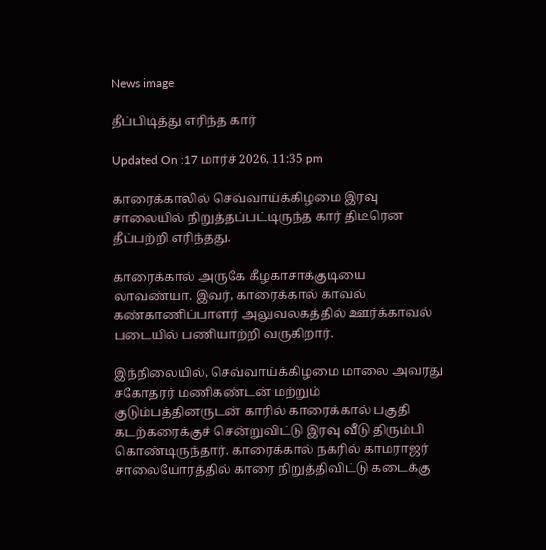News image

தீப்பிடித்து எரிந்த கார்

Updated On :17 மார்ச் 2026, 11:35 pm

காரைக்காலில் செவ்வாய்க்கிழமை இரவு சாலையில் நிறுத்தப்பட்டிருந்த கார் திடீரென தீப்பற்றி எரிந்தது.

காரைக்கால் அருகே கீழகாசாக்குடியை லாவண்யா. இவர், காரைக்கால் காவல் கண்காணிப்பாளர் அலுவலகத்தில் ஊர்க்காவல் படையில் பணியாற்றி வருகிறார்.

இந்நிலையில், செவ்வாய்க்கிழமை மாலை அவரது சகோதரர் மணிகண்டன் மற்றும் குடும்பத்தினருடன் காரில் காரைக்கால் பகுதி கடற்கரைக்குச் சென்றுவிட்டு இரவு வீடு திரும்பி கொண்டிருந்தார். காரைக்கால் நகரில் காமராஜர் சாலையோரத்தில் காரை நிறுத்திவிட்டு கடைக்கு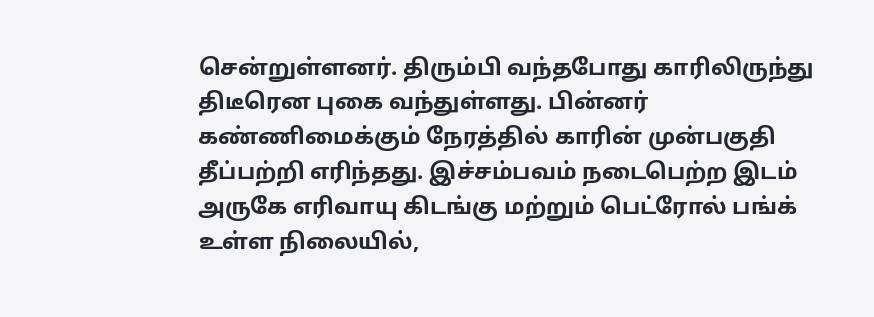சென்றுள்ளனர். திரும்பி வந்தபோது காரிலிருந்து திடீரென புகை வந்துள்ளது. பின்னர் கண்ணிமைக்கும் நேரத்தில் காரின் முன்பகுதி தீப்பற்றி எரிந்தது. இச்சம்பவம் நடைபெற்ற இடம் அருகே எரிவாயு கிடங்கு மற்றும் பெட்ரோல் பங்க் உள்ள நிலையில்,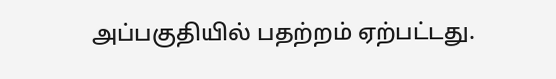அப்பகுதியில் பதற்றம் ஏற்பட்டது.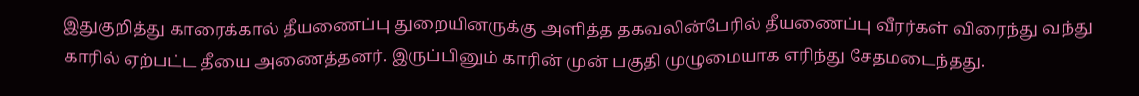இதுகுறித்து காரைக்கால் தீயணைப்பு துறையினருக்கு அளித்த தகவலின்பேரில் தீயணைப்பு வீரர்கள் விரைந்து வந்து காரில் ஏற்பட்ட தீயை அணைத்தனர். இருப்பினும் காரின் முன் பகுதி முழுமையாக எரிந்து சேதமடைந்தது.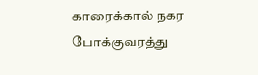காரைக்கால் நகர போக்குவரத்து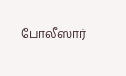போலீஸார்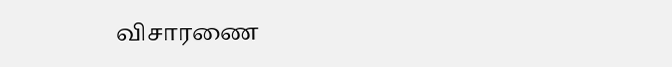விசாரணை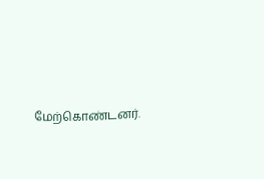மேற்கொண்டனர்.